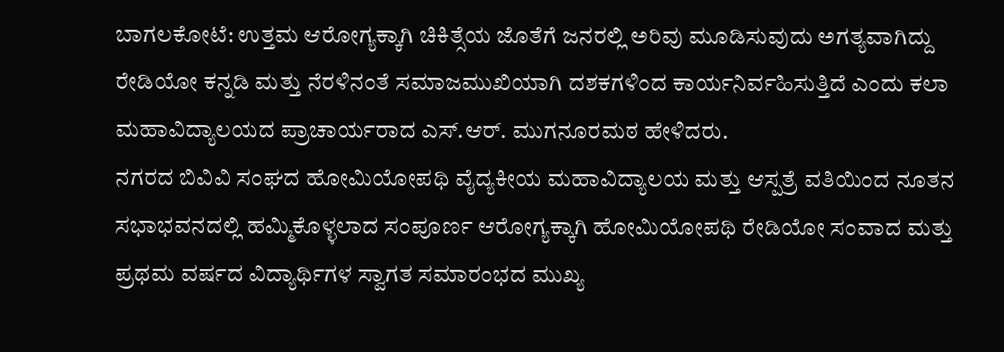ಬಾಗಲಕೋಟೆ: ಉತ್ತಮ ಆರೋಗ್ಯಕ್ಕಾಗಿ ಚಿಕಿತ್ಸೆಯ ಜೊತೆಗೆ ಜನರಲ್ಲಿ ಅರಿವು ಮೂಡಿಸುವುದು ಅಗತ್ಯವಾಗಿದ್ದು ರೇಡಿಯೋ ಕನ್ನಡಿ ಮತ್ತು ನೆರಳಿನಂತೆ ಸಮಾಜಮುಖಿಯಾಗಿ ದಶಕಗಳಿಂದ ಕಾರ್ಯನಿರ್ವಹಿಸುತ್ತಿದೆ ಎಂದು ಕಲಾ ಮಹಾವಿದ್ಯಾಲಯದ ಪ್ರಾಚಾರ್ಯರಾದ ಎಸ್.ಆರ್. ಮುಗನೂರಮಠ ಹೇಳಿದರು.
ನಗರದ ಬಿವಿವಿ ಸಂಘದ ಹೋಮಿಯೋಪಥಿ ವೈದ್ಯಕೀಯ ಮಹಾವಿದ್ಯಾಲಯ ಮತ್ತು ಆಸ್ಪತ್ರೆ ವತಿಯಿಂದ ನೂತನ ಸಭಾಭವನದಲ್ಲಿ ಹಮ್ಮಿಕೊಳ್ಳಲಾದ ಸಂಪೂರ್ಣ ಆರೋಗ್ಯಕ್ಕಾಗಿ ಹೋಮಿಯೋಪಥಿ ರೇಡಿಯೋ ಸಂವಾದ ಮತ್ತು ಪ್ರಥಮ ವರ್ಷದ ವಿದ್ಯಾರ್ಥಿಗಳ ಸ್ವಾಗತ ಸಮಾರಂಭದ ಮುಖ್ಯ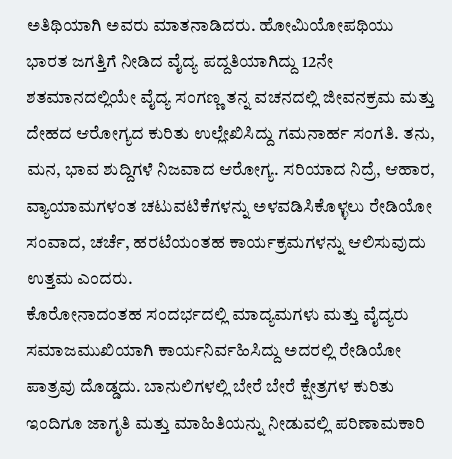ಅತಿಥಿಯಾಗಿ ಅವರು ಮಾತನಾಡಿದರು. ಹೋಮಿಯೋಪಥಿಯು ಭಾರತ ಜಗತ್ತಿಗೆ ನೀಡಿದ ವೈದ್ಯ ಪದ್ದತಿಯಾಗಿದ್ದು 12ನೇ ಶತಮಾನದಲ್ಲಿಯೇ ವೈದ್ಯ ಸಂಗಣ್ಣ ತನ್ನ ವಚನದಲ್ಲಿ ಜೀವನಕ್ರಮ ಮತ್ತು ದೇಹದ ಆರೋಗ್ಯದ ಕುರಿತು ಉಲ್ಲೇಖಿಸಿದ್ದು ಗಮನಾರ್ಹ ಸಂಗತಿ. ತನು, ಮನ, ಭಾವ ಶುದ್ದಿಗಳೆ ನಿಜವಾದ ಆರೋಗ್ಯ. ಸರಿಯಾದ ನಿದ್ರೆ, ಆಹಾರ, ವ್ಯಾಯಾಮಗಳಂತ ಚಟುವಟಿಕೆಗಳನ್ನು ಅಳವಡಿಸಿಕೊಳ್ಳಲು ರೇಡಿಯೋ ಸಂವಾದ, ಚರ್ಚೆ, ಹರಟೆಯಂತಹ ಕಾರ್ಯಕ್ರಮಗಳನ್ನು ಆಲಿಸುವುದು ಉತ್ತಮ ಎಂದರು.
ಕೊರೋನಾದಂತಹ ಸಂದರ್ಭದಲ್ಲಿ ಮಾದ್ಯಮಗಳು ಮತ್ತು ವೈದ್ಯರು ಸಮಾಜಮುಖಿಯಾಗಿ ಕಾರ್ಯನಿರ್ವಹಿಸಿದ್ದು ಅದರಲ್ಲಿ ರೇಡಿಯೋ ಪಾತ್ರವು ದೊಡ್ಡದು. ಬಾನುಲಿಗಳಲ್ಲಿ ಬೇರೆ ಬೇರೆ ಕ್ಷೇತ್ರಗಳ ಕುರಿತು ಇಂದಿಗೂ ಜಾಗೃತಿ ಮತ್ತು ಮಾಹಿತಿಯನ್ನು ನೀಡುವಲ್ಲಿ ಪರಿಣಾಮಕಾರಿ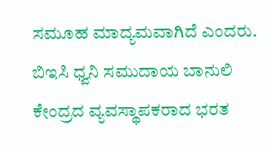ಸಮೂಹ ಮಾದ್ಯಮವಾಗಿದೆ ಎಂದರು.
ಬಿಇಸಿ ಧ್ವನಿ ಸಮುದಾಯ ಬಾನುಲಿ ಕೇಂದ್ರದ ವ್ಯವಸ್ಥಾಪಕರಾದ ಭರತ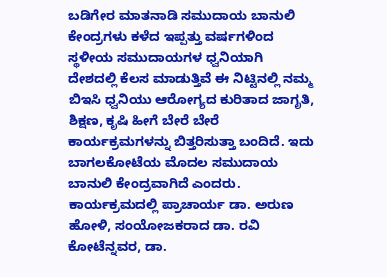ಬಡಿಗೇರ ಮಾತನಾಡಿ ಸಮುದಾಯ ಬಾನುಲಿ ಕೇಂದ್ರಗಳು ಕಳೆದ ಇಪ್ಪತ್ತು ವರ್ಷಗಳಿಂದ ಸ್ಥಳೀಯ ಸಮುದಾಯಗಳ ಧ್ವನಿಯಾಗಿ ದೇಶದಲ್ಲಿ ಕೆಲಸ ಮಾಡುತ್ತಿವೆ ಈ ನಿಟ್ಟಿನಲ್ಲಿ ನಮ್ಮ ಬಿಇಸಿ ಧ್ವನಿಯು ಆರೋಗ್ಯದ ಕುರಿತಾದ ಜಾಗೃತಿ, ಶಿಕ್ಷಣ, ಕೃಷಿ ಹೀಗೆ ಬೇರೆ ಬೇರೆ ಕಾರ್ಯಕ್ರಮಗಳನ್ನು ಬಿತ್ತರಿಸುತ್ತಾ ಬಂದಿದೆ. ಇದು ಬಾಗಲಕೋಟೆಯ ಮೊದಲ ಸಮುದಾಯ ಬಾನುಲಿ ಕೇಂದ್ರವಾಗಿದೆ ಎಂದರು.
ಕಾರ್ಯಕ್ರಮದಲ್ಲಿ ಪ್ರಾಚಾರ್ಯ ಡಾ. ಅರುಣ ಹೋಳಿ, ಸಂಯೋಜಕರಾದ ಡಾ. ರವಿ ಕೋಟೆನ್ನವರ, ಡಾ.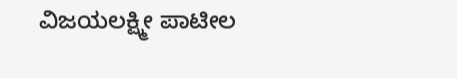ವಿಜಯಲಕ್ಷ್ಮೀ ಪಾಟೀಲ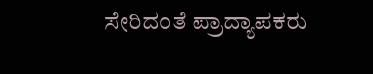ಸೇರಿದಂತೆ ಪ್ರಾದ್ಯಾಪಕರು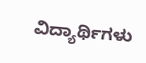ವಿದ್ಯಾರ್ಥಿಗಳು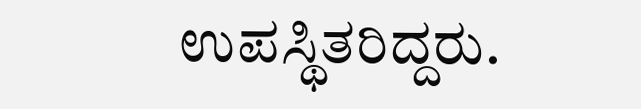ಉಪಸ್ಥಿತರಿದ್ದರು.